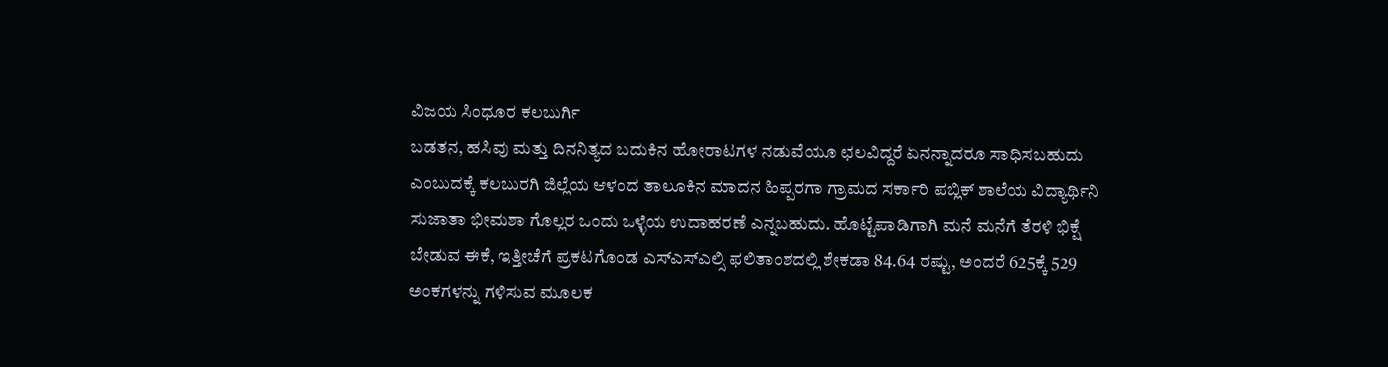ವಿಜಯ ಸಿಂಧೂರ ಕಲಬುರ್ಗಿ
ಬಡತನ, ಹಸಿವು ಮತ್ತು ದಿನನಿತ್ಯದ ಬದುಕಿನ ಹೋರಾಟಗಳ ನಡುವೆಯೂ ಛಲವಿದ್ದರೆ ಏನನ್ನಾದರೂ ಸಾಧಿಸಬಹುದು ಎಂಬುದಕ್ಕೆ ಕಲಬುರಗಿ ಜಿಲ್ಲೆಯ ಆಳಂದ ತಾಲೂಕಿನ ಮಾದನ ಹಿಪ್ಪರಗಾ ಗ್ರಾಮದ ಸರ್ಕಾರಿ ಪಬ್ಲಿಕ್ ಶಾಲೆಯ ವಿದ್ಯಾರ್ಥಿನಿ ಸುಜಾತಾ ಭೀಮಶಾ ಗೊಲ್ಲರ ಒಂದು ಒಳ್ಳೆಯ ಉದಾಹರಣೆ ಎನ್ನಬಹುದು. ಹೊಟ್ಟೆಪಾಡಿಗಾಗಿ ಮನೆ ಮನೆಗೆ ತೆರಳಿ ಭಿಕ್ಷೆ ಬೇಡುವ ಈಕೆ, ಇತ್ತೀಚೆಗೆ ಪ್ರಕಟಗೊಂಡ ಎಸ್ಎಸ್ಎಲ್ಸಿ ಫಲಿತಾಂಶದಲ್ಲಿ ಶೇಕಡಾ 84.64 ರಷ್ಟು, ಅಂದರೆ 625ಕ್ಕೆ 529 ಅಂಕಗಳನ್ನು ಗಳಿಸುವ ಮೂಲಕ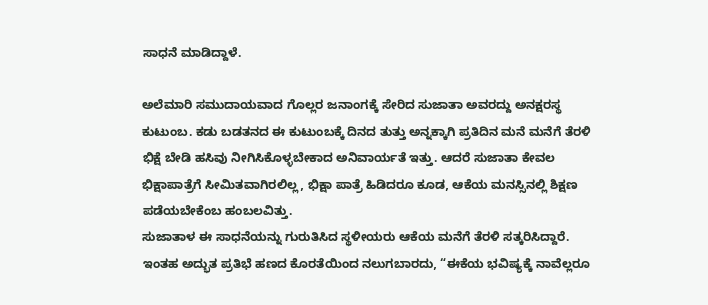ಸಾಧನೆ ಮಾಡಿದ್ದಾಳೆ.

ಅಲೆಮಾರಿ ಸಮುದಾಯವಾದ ಗೊಲ್ಲರ ಜನಾಂಗಕ್ಕೆ ಸೇರಿದ ಸುಜಾತಾ ಅವರದ್ದು ಅನಕ್ಷರಸ್ಥ ಕುಟುಂಬ. ಕಡು ಬಡತನದ ಈ ಕುಟುಂಬಕ್ಕೆ ದಿನದ ತುತ್ತು ಅನ್ನಕ್ಕಾಗಿ ಪ್ರತಿದಿನ ಮನೆ ಮನೆಗೆ ತೆರಳಿ ಭಿಕ್ಷೆ ಬೇಡಿ ಹಸಿವು ನೀಗಿಸಿಕೊಳ್ಳಬೇಕಾದ ಅನಿವಾರ್ಯತೆ ಇತ್ತು. ಆದರೆ ಸುಜಾತಾ ಕೇವಲ ಭಿಕ್ಷಾಪಾತ್ರೆಗೆ ಸೀಮಿತವಾಗಿರಲಿಲ್ಲ, ಭಿಕ್ಷಾ ಪಾತ್ರೆ ಹಿಡಿದರೂ ಕೂಡ, ಆಕೆಯ ಮನಸ್ಸಿನಲ್ಲಿ ಶಿಕ್ಷಣ ಪಡೆಯಬೇಕೆಂಬ ಹಂಬಲವಿತ್ತು.
ಸುಜಾತಾಳ ಈ ಸಾಧನೆಯನ್ನು ಗುರುತಿಸಿದ ಸ್ಥಳೀಯರು ಆಕೆಯ ಮನೆಗೆ ತೆರಳಿ ಸತ್ಕರಿಸಿದ್ದಾರೆ. ಇಂತಹ ಅದ್ಭುತ ಪ್ರತಿಭೆ ಹಣದ ಕೊರತೆಯಿಂದ ನಲುಗಬಾರದು, “ಈಕೆಯ ಭವಿಷ್ಯಕ್ಕೆ ನಾವೆಲ್ಲರೂ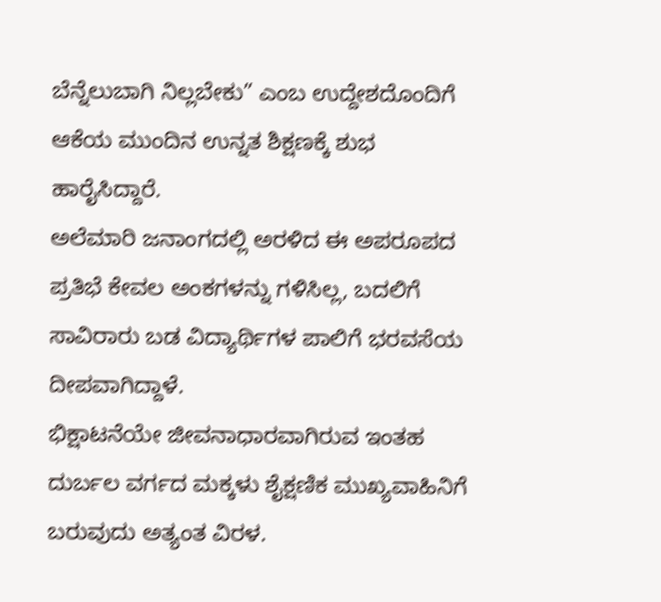ಬೆನ್ನೆಲುಬಾಗಿ ನಿಲ್ಲಬೇಕು” ಎಂಬ ಉದ್ದೇಶದೊಂದಿಗೆ ಆಕೆಯ ಮುಂದಿನ ಉನ್ನತ ಶಿಕ್ಷಣಕ್ಕೆ ಶುಭ ಹಾರೈಸಿದ್ದಾರೆ.
ಅಲೆಮಾರಿ ಜನಾಂಗದಲ್ಲಿ ಅರಳಿದ ಈ ಅಪರೂಪದ ಪ್ರತಿಭೆ ಕೇವಲ ಅಂಕಗಳನ್ನು ಗಳಿಸಿಲ್ಲ, ಬದಲಿಗೆ ಸಾವಿರಾರು ಬಡ ವಿದ್ಯಾರ್ಥಿಗಳ ಪಾಲಿಗೆ ಭರವಸೆಯ ದೀಪವಾಗಿದ್ದಾಳೆ.
ಭಿಕ್ಷಾಟನೆಯೇ ಜೀವನಾಧಾರವಾಗಿರುವ ಇಂತಹ ದುರ್ಬಲ ವರ್ಗದ ಮಕ್ಕಳು ಶೈಕ್ಷಣಿಕ ಮುಖ್ಯವಾಹಿನಿಗೆ ಬರುವುದು ಅತ್ಯಂತ ವಿರಳ.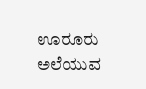ಊರೂರು ಅಲೆಯುವ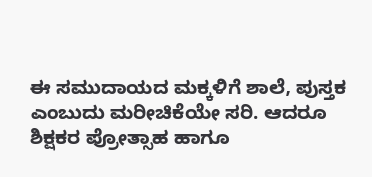ಈ ಸಮುದಾಯದ ಮಕ್ಕಳಿಗೆ ಶಾಲೆ, ಪುಸ್ತಕ ಎಂಬುದು ಮರೀಚಿಕೆಯೇ ಸರಿ. ಆದರೂ ಶಿಕ್ಷಕರ ಪ್ರೋತ್ಸಾಹ ಹಾಗೂ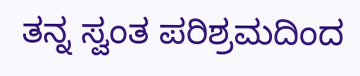ತನ್ನ ಸ್ವಂತ ಪರಿಶ್ರಮದಿಂದ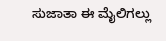ಸುಜಾತಾ ಈ ಮೈಲಿಗಲ್ಲು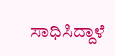ಸಾಧಿಸಿದ್ದಾಳೆ